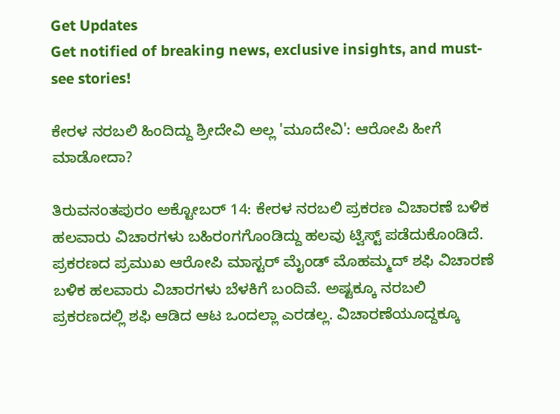Get Updates
Get notified of breaking news, exclusive insights, and must-see stories!

ಕೇರಳ ನರಬಲಿ ಹಿಂದಿದ್ದು ಶ್ರೀದೇವಿ ಅಲ್ಲ 'ಮೂದೇವಿ': ಆರೋಪಿ ಹೀಗೆ ಮಾಡೋದಾ?

ತಿರುವನಂತಪುರಂ ಅಕ್ಟೋಬರ್ 14: ಕೇರಳ ನರಬಲಿ ಪ್ರಕರಣ ವಿಚಾರಣೆ ಬಳಿಕ ಹಲವಾರು ವಿಚಾರಗಳು ಬಹಿರಂಗಗೊಂಡಿದ್ದು ಹಲವು ಟ್ವಿಸ್ಟ್‌ ಪಡೆದುಕೊಂಡಿದೆ. ಪ್ರಕರಣದ ಪ್ರಮುಖ ಆರೋಪಿ ಮಾಸ್ಟರ್ ಮೈಂಡ್ ಮೊಹಮ್ಮದ್ ಶಫಿ ವಿಚಾರಣೆ ಬಳಿಕ ಹಲವಾರು ವಿಚಾರಗಳು ಬೆಳಕಿಗೆ ಬಂದಿವೆ. ಅಷ್ಟಕ್ಕೂ ನರಬಲಿ ಪ್ರಕರಣದಲ್ಲಿ ಶಫಿ ಆಡಿದ ಆಟ ಒಂದಲ್ಲಾ ಎರಡಲ್ಲ. ವಿಚಾರಣೆಯೂದ್ದಕ್ಕೂ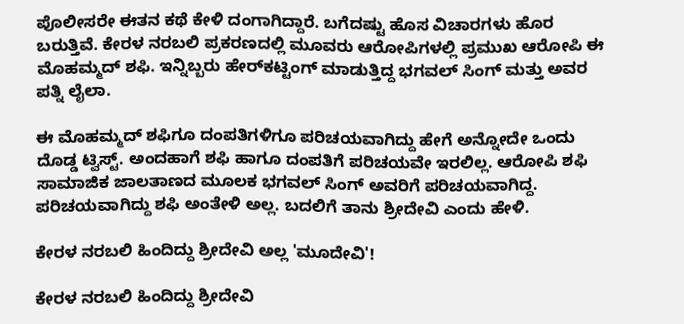ಪೊಲೀಸರೇ ಈತನ ಕಥೆ ಕೇಳಿ ದಂಗಾಗಿದ್ದಾರೆ. ಬಗೆದಷ್ಟು ಹೊಸ ವಿಚಾರಗಳು ಹೊರ ಬರುತ್ತಿವೆ. ಕೇರಳ ನರಬಲಿ ಪ್ರಕರಣದಲ್ಲಿ ಮೂವರು ಆರೋಪಿಗಳಲ್ಲಿ ಪ್ರಮುಖ ಆರೋಪಿ ಈ ಮೊಹಮ್ಮದ್ ಶಫಿ. ಇನ್ನಿಬ್ಬರು ಹೇರ್‌ಕಟ್ಟಿಂಗ್ ಮಾಡುತ್ತಿದ್ದ ಭಗವಲ್ ಸಿಂಗ್ ಮತ್ತು ಅವರ ಪತ್ನಿ ಲೈಲಾ.

ಈ ಮೊಹಮ್ಮದ್ ಶಫಿಗೂ ದಂಪತಿಗಳಿಗೂ ಪರಿಚಯವಾಗಿದ್ದು ಹೇಗೆ ಅನ್ನೋದೇ ಒಂದು ದೊಡ್ಡ ಟ್ವಿಸ್ಟ್. ಅಂದಹಾಗೆ ಶಫಿ ಹಾಗೂ ದಂಪತಿಗೆ ಪರಿಚಯವೇ ಇರಲಿಲ್ಲ. ಆರೋಪಿ ಶಫಿ ಸಾಮಾಜಿಕ ಜಾಲತಾಣದ ಮೂಲಕ ಭಗವಲ್ ಸಿಂಗ್ ಅವರಿಗೆ ಪರಿಚಯವಾಗಿದ್ದ. ಪರಿಚಯವಾಗಿದ್ದು ಶಫಿ ಅಂತೇಳಿ ಅಲ್ಲ. ಬದಲಿಗೆ ತಾನು ಶ್ರೀದೇವಿ ಎಂದು ಹೇಳಿ.

ಕೇರಳ ನರಬಲಿ ಹಿಂದಿದ್ದು ಶ್ರೀದೇವಿ ಅಲ್ಲ 'ಮೂದೇವಿ'!

ಕೇರಳ ನರಬಲಿ ಹಿಂದಿದ್ದು ಶ್ರೀದೇವಿ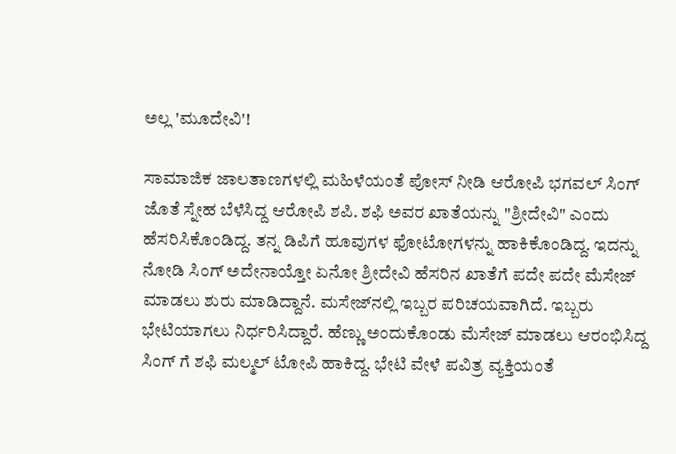ಅಲ್ಲ 'ಮೂದೇವಿ'!

ಸಾಮಾಜಿಕ ಜಾಲತಾಣಗಳಲ್ಲಿ ಮಹಿಳೆಯಂತೆ ಪೋಸ್ ನೀಡಿ ಆರೋಪಿ ಭಗವಲ್ ಸಿಂಗ್ ಜೊತೆ ಸ್ನೇಹ ಬೆಳೆಸಿದ್ದ ಆರೋಪಿ ಶಪಿ. ಶಫಿ ಅವರ ಖಾತೆಯನ್ನು "ಶ್ರೀದೇವಿ" ಎಂದು ಹೆಸರಿಸಿಕೊಂಡಿದ್ದ. ತನ್ನ ಡಿಪಿಗೆ ಹೂವುಗಳ ಫೋಟೋಗಳನ್ನು ಹಾಕಿಕೊಂಡಿದ್ದ. ಇದನ್ನು ನೋಡಿ ಸಿಂಗ್ ಅದೇನಾಯ್ತೋ ಏನೋ ಶ್ರೀದೇವಿ ಹೆಸರಿನ ಖಾತೆಗೆ ಪದೇ ಪದೇ ಮೆಸೇಜ್ ಮಾಡಲು ಶುರು ಮಾಡಿದ್ದಾನೆ. ಮಸೇಜ್‌ನಲ್ಲಿ ಇಬ್ಬರ ಪರಿಚಯವಾಗಿದೆ. ಇಬ್ಬರು ಭೇಟಿಯಾಗಲು ನಿರ್ಧರಿಸಿದ್ದಾರೆ. ಹೆಣ್ಣು ಅಂದುಕೊಂಡು ಮೆಸೇಜ್ ಮಾಡಲು ಆರಂಭಿಸಿದ್ದ ಸಿಂಗ್ ಗೆ ಶಫಿ ಮಲ್ಮಲ್ ಟೋಪಿ ಹಾಕಿದ್ದ. ಭೇಟಿ ವೇಳೆ ಪವಿತ್ರ ವ್ಯಕ್ತಿಯಂತೆ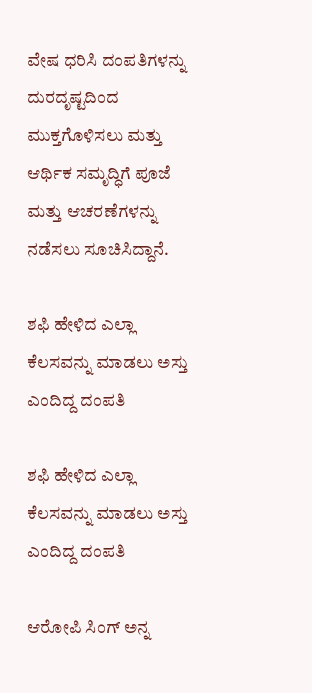ವೇಷ ಧರಿಸಿ ದಂಪತಿಗಳನ್ನು ದುರದೃಷ್ಟದಿಂದ ಮುಕ್ತಗೊಳಿಸಲು ಮತ್ತು ಆರ್ಥಿಕ ಸಮೃದ್ಧಿಗೆ ಪೂಜೆ ಮತ್ತು ಆಚರಣೆಗಳನ್ನು ನಡೆಸಲು ಸೂಚಿಸಿದ್ದಾನೆ.

ಶಫಿ ಹೇಳಿದ ಎಲ್ಲಾ ಕೆಲಸವನ್ನು ಮಾಡಲು ಅಸ್ತು ಎಂದಿದ್ದ ದಂಪತಿ

ಶಫಿ ಹೇಳಿದ ಎಲ್ಲಾ ಕೆಲಸವನ್ನು ಮಾಡಲು ಅಸ್ತು ಎಂದಿದ್ದ ದಂಪತಿ

ಆರೋಪಿ ಸಿಂಗ್‌ ಅನ್ನ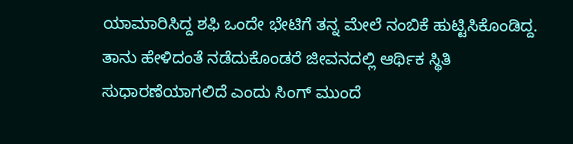ಯಾಮಾರಿಸಿದ್ದ ಶಫಿ ಒಂದೇ ಭೇಟಿಗೆ ತನ್ನ ಮೇಲೆ ನಂಬಿಕೆ ಹುಟ್ಟಿಸಿಕೊಂಡಿದ್ದ. ತಾನು ಹೇಳಿದಂತೆ ನಡೆದುಕೊಂಡರೆ ಜೀವನದಲ್ಲಿ ಆರ್ಥಿಕ ಸ್ಥಿತಿ ಸುಧಾರಣೆಯಾಗಲಿದೆ ಎಂದು ಸಿಂಗ್ ಮುಂದೆ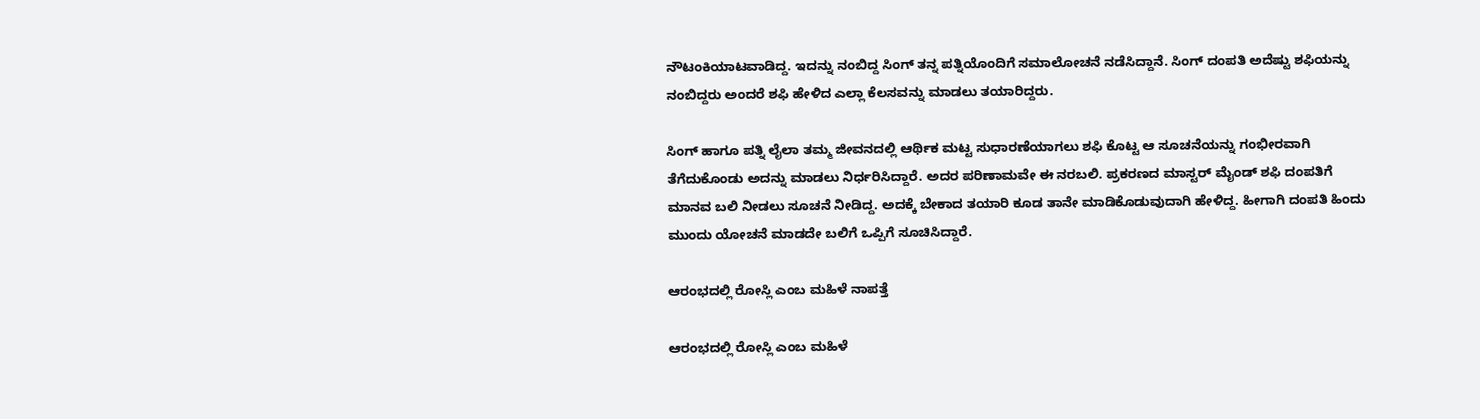ನೌಟಂಕಿಯಾಟವಾಡಿದ್ದ. ಇದನ್ನು ನಂಬಿದ್ದ ಸಿಂಗ್ ತನ್ನ ಪತ್ನಿಯೊಂದಿಗೆ ಸಮಾಲೋಚನೆ ನಡೆಸಿದ್ದಾನೆ. ಸಿಂಗ್ ದಂಪತಿ ಅದೆಷ್ಟು ಶಫಿಯನ್ನು ನಂಬಿದ್ದರು ಅಂದರೆ ಶಫಿ ಹೇಳಿದ ಎಲ್ಲಾ ಕೆಲಸವನ್ನು ಮಾಡಲು ತಯಾರಿದ್ದರು.

ಸಿಂಗ್ ಹಾಗೂ ಪತ್ನಿ ಲೈಲಾ ತಮ್ಮ ಜೀವನದಲ್ಲಿ ಆರ್ಥಿಕ ಮಟ್ಟ ಸುಧಾರಣೆಯಾಗಲು ಶಫಿ ಕೊಟ್ಟ ಆ ಸೂಚನೆಯನ್ನು ಗಂಭೀರವಾಗಿ ತೆಗೆದುಕೊಂಡು ಅದನ್ನು ಮಾಡಲು ನಿರ್ಧರಿಸಿದ್ದಾರೆ. ಅದರ ಪರಿಣಾಮವೇ ಈ ನರಬಲಿ. ಪ್ರಕರಣದ ಮಾಸ್ಟರ್‌ ಮೈಂಡ್ ಶಫಿ ದಂಪತಿಗೆ ಮಾನವ ಬಲಿ ನೀಡಲು ಸೂಚನೆ ನೀಡಿದ್ದ. ಅದಕ್ಕೆ ಬೇಕಾದ ತಯಾರಿ ಕೂಡ ತಾನೇ ಮಾಡಿಕೊಡುವುದಾಗಿ ಹೇಳಿದ್ದ. ಹೀಗಾಗಿ ದಂಪತಿ ಹಿಂದು ಮುಂದು ಯೋಚನೆ ಮಾಡದೇ ಬಲಿಗೆ ಒಪ್ಪಿಗೆ ಸೂಚಿಸಿದ್ದಾರೆ.

ಆರಂಭದಲ್ಲಿ ರೋಸ್ಲಿ ಎಂಬ ಮಹಿಳೆ ನಾಪತ್ತೆ

ಆರಂಭದಲ್ಲಿ ರೋಸ್ಲಿ ಎಂಬ ಮಹಿಳೆ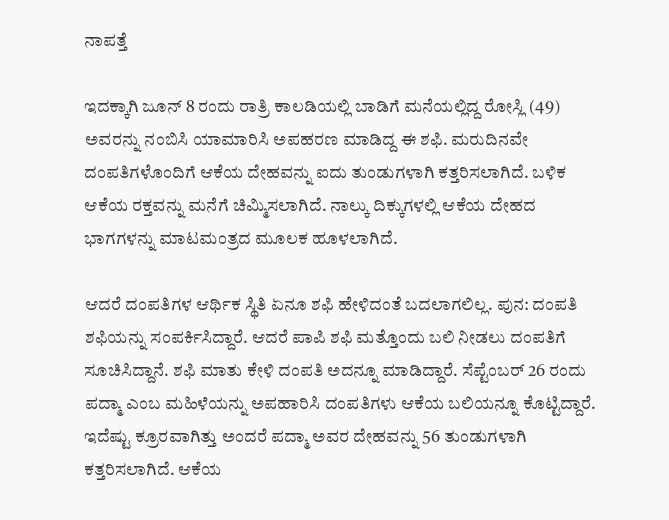ನಾಪತ್ತೆ

ಇದಕ್ಕಾಗಿ ಜೂನ್ 8 ರಂದು ರಾತ್ರಿ ಕಾಲಡಿಯಲ್ಲಿ ಬಾಡಿಗೆ ಮನೆಯಲ್ಲಿದ್ದ ರೋಸ್ಲಿ (49) ಅವರನ್ನು ನಂಬಿಸಿ ಯಾಮಾರಿಸಿ ಅಪಹರಣ ಮಾಡಿದ್ದ ಈ ಶಫಿ. ಮರುದಿನವೇ ದಂಪತಿಗಳೊಂದಿಗೆ ಆಕೆಯ ದೇಹವನ್ನು ಐದು ತುಂಡುಗಳಾಗಿ ಕತ್ತರಿಸಲಾಗಿದೆ. ಬಳಿಕ ಆಕೆಯ ರಕ್ತವನ್ನು ಮನೆಗೆ ಚಿಮ್ಮಿಸಲಾಗಿದೆ. ನಾಲ್ಕು ದಿಕ್ಕುಗಳಲ್ಲಿ ಆಕೆಯ ದೇಹದ ಭಾಗಗಳನ್ನು ಮಾಟಮಂತ್ರದ ಮೂಲಕ ಹೂಳಲಾಗಿದೆ.

ಆದರೆ ದಂಪತಿಗಳ ಆರ್ಥಿಕ ಸ್ಥಿತಿ ಏನೂ ಶಫಿ ಹೇಳಿದಂತೆ ಬದಲಾಗಲಿಲ್ಲ. ಪುನ: ದಂಪತಿ ಶಫಿಯನ್ನು ಸಂಪರ್ಕಿಸಿದ್ದಾರೆ. ಆದರೆ ಪಾಪಿ ಶಫಿ ಮತ್ತೊಂದು ಬಲಿ ನೀಡಲು ದಂಪತಿಗೆ ಸೂಚಿಸಿದ್ದಾನೆ. ಶಫಿ ಮಾತು ಕೇಳಿ ದಂಪತಿ ಅದನ್ನೂ ಮಾಡಿದ್ದಾರೆ. ಸೆಪ್ಟೆಂಬರ್ 26 ರಂದು ಪದ್ಮಾ ಎಂಬ ಮಹಿಳೆಯನ್ನು ಅಪಹಾರಿಸಿ ದಂಪತಿಗಳು ಆಕೆಯ ಬಲಿಯನ್ನೂ ಕೊಟ್ಟಿದ್ದಾರೆ. ಇದೆಷ್ಟು ಕ್ರೂರವಾಗಿತ್ತು ಅಂದರೆ ಪದ್ಮಾ ಅವರ ದೇಹವನ್ನು 56 ತುಂಡುಗಳಾಗಿ ಕತ್ತರಿಸಲಾಗಿದೆ. ಆಕೆಯ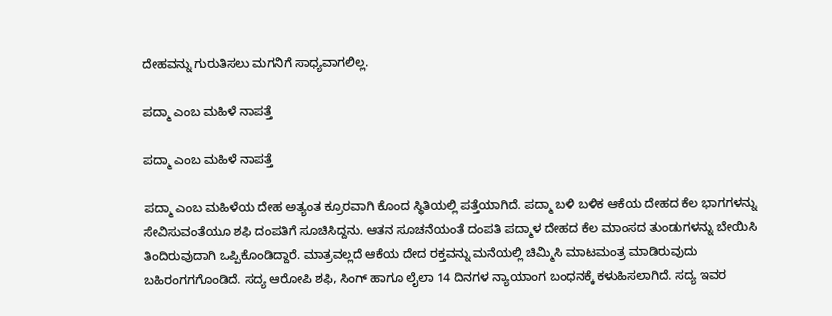ದೇಹವನ್ನು ಗುರುತಿಸಲು ಮಗನಿಗೆ ಸಾಧ್ಯವಾಗಲಿಲ್ಲ.

ಪದ್ಮಾ ಎಂಬ ಮಹಿಳೆ ನಾಪತ್ತೆ

ಪದ್ಮಾ ಎಂಬ ಮಹಿಳೆ ನಾಪತ್ತೆ

ಪದ್ಮಾ ಎಂಬ ಮಹಿಳೆಯ ದೇಹ ಅತ್ಯಂತ ಕ್ರೂರವಾಗಿ ಕೊಂದ ಸ್ಥಿತಿಯಲ್ಲಿ ಪತ್ತೆಯಾಗಿದೆ. ಪದ್ಮಾ ಬಳಿ ಬಳಿಕ ಆಕೆಯ ದೇಹದ ಕೆಲ ಭಾಗಗಳನ್ನು ಸೇವಿಸುವಂತೆಯೂ ಶಫಿ ದಂಪತಿಗೆ ಸೂಚಿಸಿದ್ದನು. ಆತನ ಸೂಚನೆಯಂತೆ ದಂಪತಿ ಪದ್ಮಾಳ ದೇಹದ ಕೆಲ ಮಾಂಸದ ತುಂಡುಗಳನ್ನು ಬೇಯಿಸಿ ತಿಂದಿರುವುದಾಗಿ ಒಪ್ಪಿಕೊಂಡಿದ್ದಾರೆ. ಮಾತ್ರವಲ್ಲದೆ ಆಕೆಯ ದೇದ ರಕ್ತವನ್ನು ಮನೆಯಲ್ಲಿ ಚಿಮ್ಮಿಸಿ ಮಾಟಮಂತ್ರ ಮಾಡಿರುವುದು ಬಹಿರಂಗಗಗೊಂಡಿದೆ. ಸದ್ಯ ಆರೋಪಿ ಶಫಿ, ಸಿಂಗ್ ಹಾಗೂ ಲೈಲಾ 14 ದಿನಗಳ ನ್ಯಾಯಾಂಗ ಬಂಧನಕ್ಕೆ ಕಳುಹಿಸಲಾಗಿದೆ. ಸದ್ಯ ಇವರ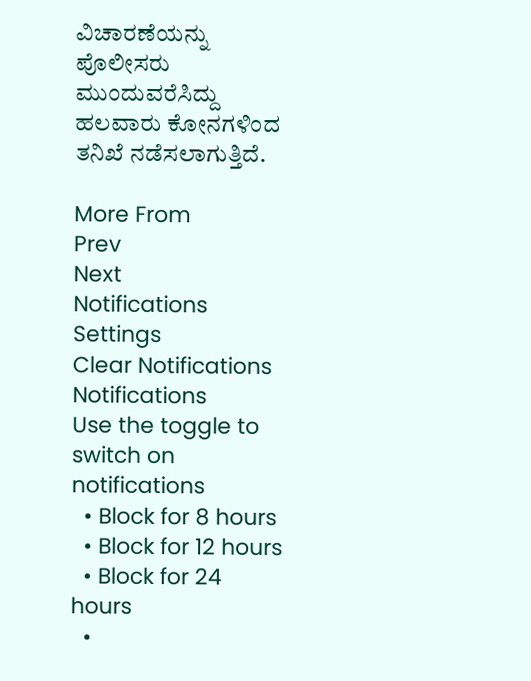ವಿಚಾರಣೆಯನ್ನು ಪೊಲೀಸರು ಮುಂದುವರೆಸಿದ್ದು ಹಲವಾರು ಕೋನಗಳಿಂದ ತನಿಖೆ ನಡೆಸಲಾಗುತ್ತಿದೆ.

More From
Prev
Next
Notifications
Settings
Clear Notifications
Notifications
Use the toggle to switch on notifications
  • Block for 8 hours
  • Block for 12 hours
  • Block for 24 hours
  •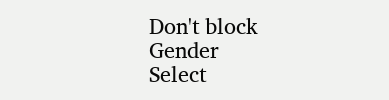Don't block
Gender
Select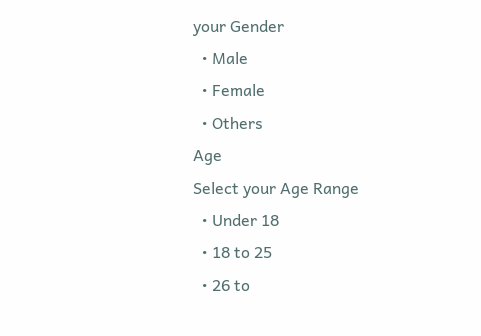your Gender
  • Male
  • Female
  • Others
Age
Select your Age Range
  • Under 18
  • 18 to 25
  • 26 to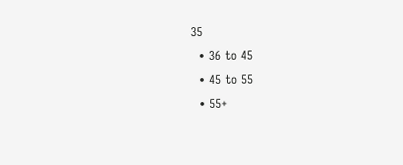35
  • 36 to 45
  • 45 to 55
  • 55+